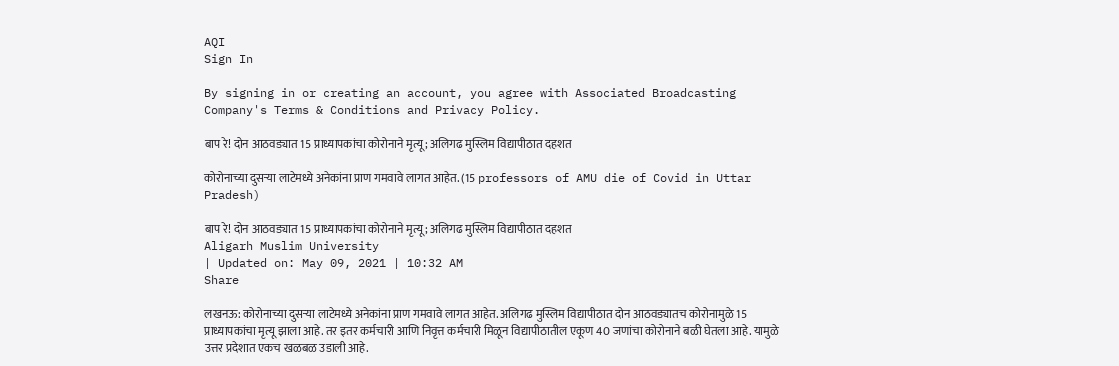AQI
Sign In

By signing in or creating an account, you agree with Associated Broadcasting Company's Terms & Conditions and Privacy Policy.

बाप रे! दोन आठवड्यात 15 प्राध्यापकांचा कोरोनाने मृत्यू; अलिगढ मुस्लिम विद्यापीठात दहशत

कोरोनाच्या दुसऱ्या लाटेमध्ये अनेकांना प्राण गमवावे लागत आहेत. (15 professors of AMU die of Covid in Uttar Pradesh)

बाप रे! दोन आठवड्यात 15 प्राध्यापकांचा कोरोनाने मृत्यू; अलिगढ मुस्लिम विद्यापीठात दहशत
Aligarh Muslim University
| Updated on: May 09, 2021 | 10:32 AM
Share

लखनऊ: कोरोनाच्या दुसऱ्या लाटेमध्ये अनेकांना प्राण गमवावे लागत आहेत. अलिगढ मुस्लिम विद्यापीठात दोन आठवड्यातच कोरोनामुळे 15 प्राध्यापकांचा मृत्यू झाला आहे. तर इतर कर्मचारी आणि निवृत्त कर्मचारी मिळून विद्यापीठातील एकूण 40 जणांचा कोरोनाने बळी घेतला आहे. यामुळे उत्तर प्रदेशात एकच खळबळ उडाली आहे.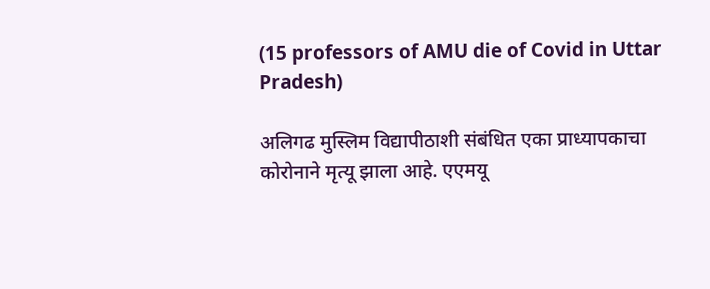(15 professors of AMU die of Covid in Uttar Pradesh)

अलिगढ मुस्लिम विद्यापीठाशी संबंधित एका प्राध्यापकाचा कोरोनाने मृत्यू झाला आहे. एएमयू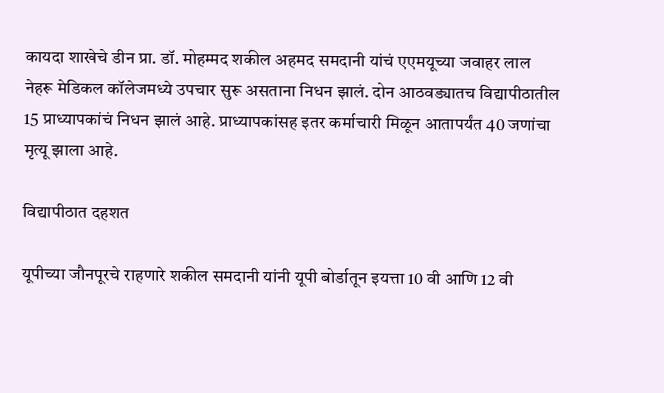कायदा शाखेचे डीन प्रा. डॉ. मोहम्मद शकील अहमद समदानी यांचं एएमयूच्या जवाहर लाल नेहरू मेडिकल कॉलेजमध्ये उपचार सुरू असताना निधन झालं. दोन आठवड्यातच विद्यापीठातील 15 प्राध्यापकांचं निधन झालं आहे. प्राध्यापकांसह इतर कर्माचारी मिळून आतापर्यंत 40 जणांचा मृत्यू झाला आहे.

विद्यापीठात दहशत

यूपीच्या जौनपूरचे राहणारे शकील समदानी यांनी यूपी बोर्डातून इयत्ता 10 वी आणि 12 वी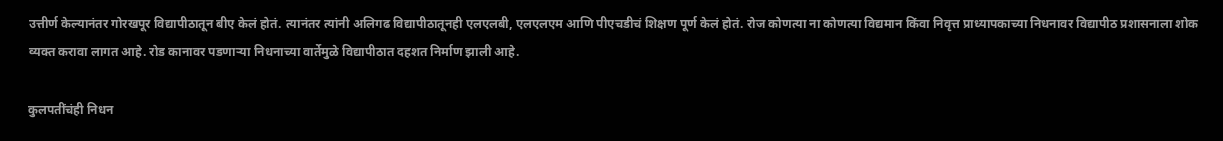उत्तीर्ण केल्यानंतर गोरखपूर विद्यापीठातून बीए केलं होतं. त्यानंतर त्यांनी अलिगढ विद्यापीठातूनही एलएलबी, एलएलएम आणि पीएचडीचं शिक्षण पूर्ण केलं होतं. रोज कोणत्या ना कोणत्या विद्यमान किंवा निवृत्त प्राध्यापकाच्या निधनावर विद्यापीठ प्रशासनाला शोक व्यक्त करावा लागत आहे. रोड कानावर पडणाऱ्या निधनाच्या वार्तेमुळे विद्यापीठात दहशत निर्माण झाली आहे.

कुलपतींचंही निधन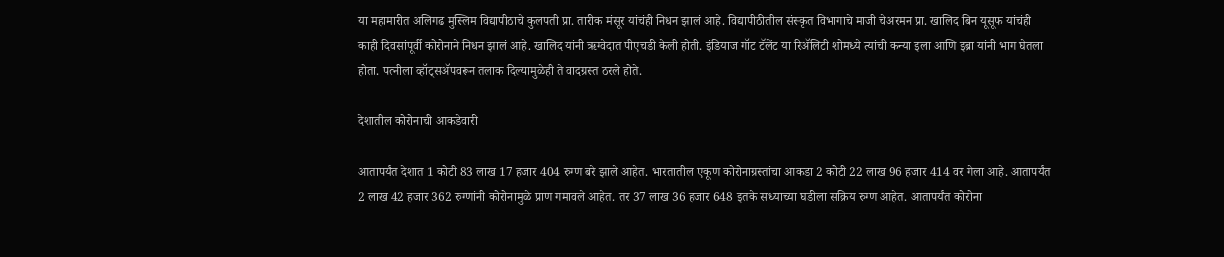या महामारीत अलिगढ मुस्लिम विद्यापीठाचे कुलपती प्रा. तारीक मंसूर यांचंही निधन झालं आहे. विद्यापीठीतील संस्कृत विभागाचे माजी चेअरमन प्रा. खालिद बिन यूसूफ यांचंही काही दिवसांपूर्वी कोरोनाने निधन झालं आहे. खालिद यांनी ऋग्वेदात पीएचडी केली होती. इंडियाज गॉट टॅलेंट या रिॲलिटी शोमध्ये त्यांची कन्या इला आणि इब्रा यांनी भाग घेतला होता. पत्नीला व्हॉट्सॲपवरून तलाक दिल्यामुळेही ते वादग्रस्त ठरले होते.

देशातील कोरोनाची आकडेवारी

आतापर्यंत देशात 1 कोटी 83 लाख 17 हजार 404 रुग्ण बरे झाले आहेत. भारतातील एकूण कोरोनाग्रस्तांचा आकडा 2 कोटी 22 लाख 96 हजार 414 वर गेला आहे. आतापर्यंत 2 लाख 42 हजार 362 रुग्णांनी कोरोनामुळे प्राण गमावले आहेत. तर 37 लाख 36 हजार 648 इतके सध्याच्या घडीला सक्रिय रुग्ण आहेत. आतापर्यंत कोरोना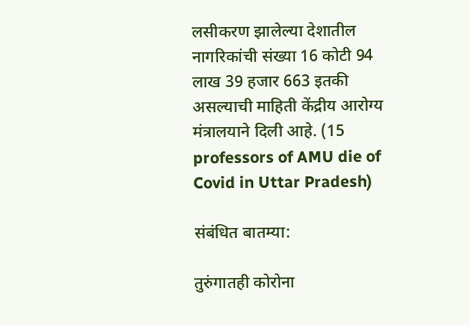लसीकरण झालेल्या देशातील नागरिकांची संख्या 16 कोटी 94 लाख 39 हजार 663 इतकी असल्याची माहिती केंद्रीय आरोग्य मंत्रालयाने दिली आहे. (15 professors of AMU die of Covid in Uttar Pradesh)

संबंधित बातम्या:

तुरुंगातही कोरोना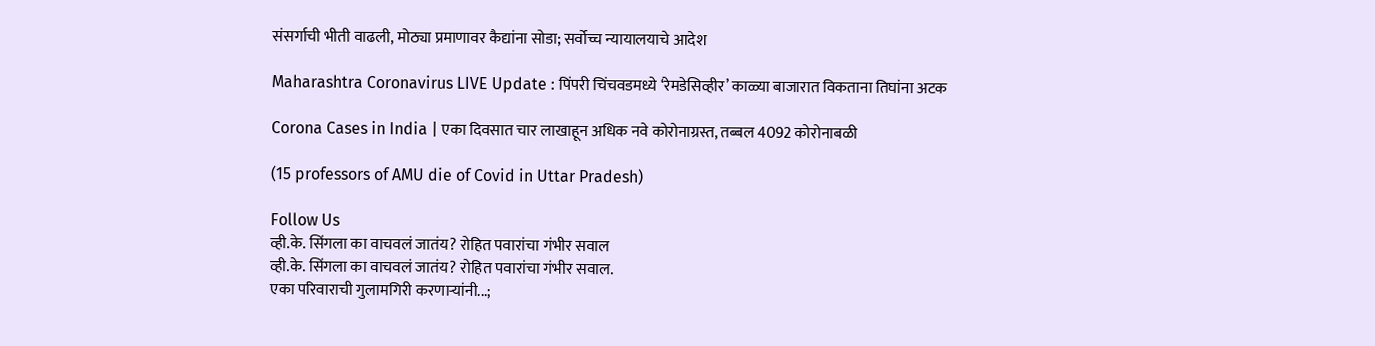संसर्गाची भीती वाढली, मोठ्या प्रमाणावर कैद्यांना सोडा; सर्वोच्च न्यायालयाचे आदेश

Maharashtra Coronavirus LIVE Update : पिंपरी चिंचवडमध्ये ‘रेमडेसिव्हीर’ काळ्या बाजारात विकताना तिघांना अटक

Corona Cases in India | एका दिवसात चार लाखाहून अधिक नवे कोरोनाग्रस्त, तब्बल 4092 कोरोनाबळी

(15 professors of AMU die of Covid in Uttar Pradesh)

Follow Us
व्ही.के. सिंगला का वाचवलं जातंय? रोहित पवारांचा गंभीर सवाल
व्ही.के. सिंगला का वाचवलं जातंय? रोहित पवारांचा गंभीर सवाल.
एका परिवाराची गुलामगिरी करणाऱ्यांनी...;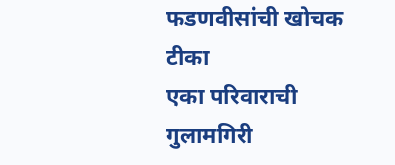फडणवीसांची खोचक टीका
एका परिवाराची गुलामगिरी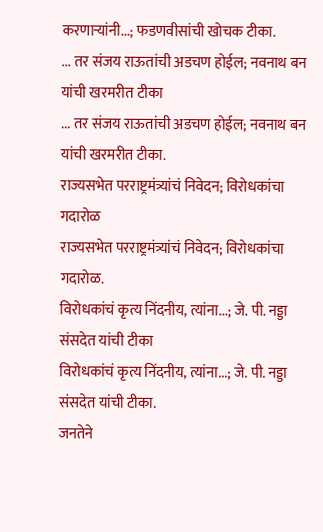करणाऱ्यांनी...; फडणवीसांची खोचक टीका.
... तर संजय राऊतांची अडचण होईल; नवनाथ बन यांची खरमरीत टीका
... तर संजय राऊतांची अडचण होईल; नवनाथ बन यांची खरमरीत टीका.
राज्यसभेत परराष्ट्रमंत्र्यांचं निवेदन; विरोधकांचा गदारोळ
राज्यसभेत परराष्ट्रमंत्र्यांचं निवेदन; विरोधकांचा गदारोळ.
विरोधकांचं कृत्य निंदनीय, त्यांना...; जे. पी. नड्डा संसदेत यांची टीका
विरोधकांचं कृत्य निंदनीय, त्यांना...; जे. पी. नड्डा संसदेत यांची टीका.
जनतेने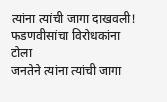त्यांना त्यांची जागा दाखवली! फडणवीसांचा विरोधकांना टोला
जनतेने त्यांना त्यांची जागा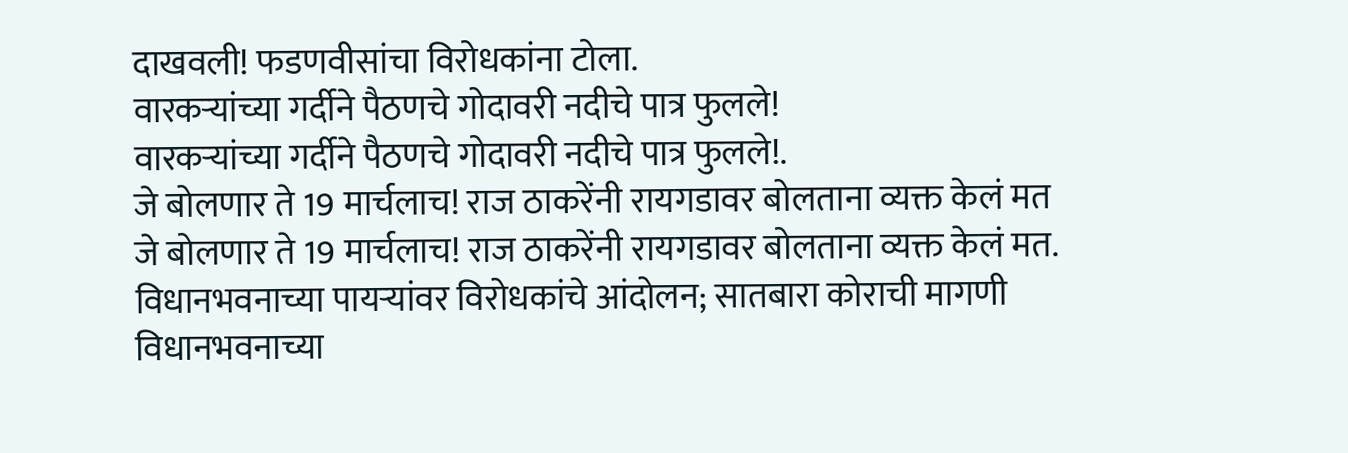दाखवली! फडणवीसांचा विरोधकांना टोला.
वारकऱ्यांच्या गर्दीने पैठणचे गोदावरी नदीचे पात्र फुलले!
वारकऱ्यांच्या गर्दीने पैठणचे गोदावरी नदीचे पात्र फुलले!.
जे बोलणार ते 19 मार्चलाच! राज ठाकरेंनी रायगडावर बोलताना व्यक्त केलं मत
जे बोलणार ते 19 मार्चलाच! राज ठाकरेंनी रायगडावर बोलताना व्यक्त केलं मत.
विधानभवनाच्या पायऱ्यांवर विरोधकांचे आंदोलन; सातबारा कोराची मागणी
विधानभवनाच्या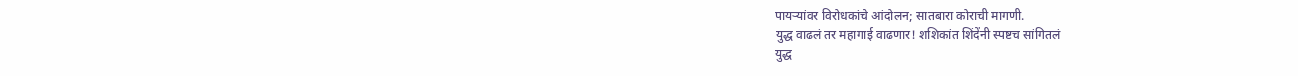पायऱ्यांवर विरोधकांचे आंदोलन; सातबारा कोराची मागणी.
युद्ध वाढलं तर महागाई वाढणार! शशिकांत शिंदेंनी स्पष्टच सांगितलं
युद्ध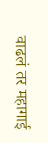वाढलं तर महागाई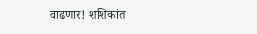वाढणार! शशिकांत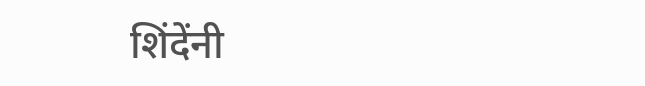शिंदेंनी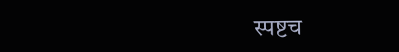स्पष्टच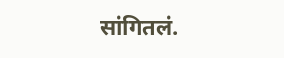सांगितलं.